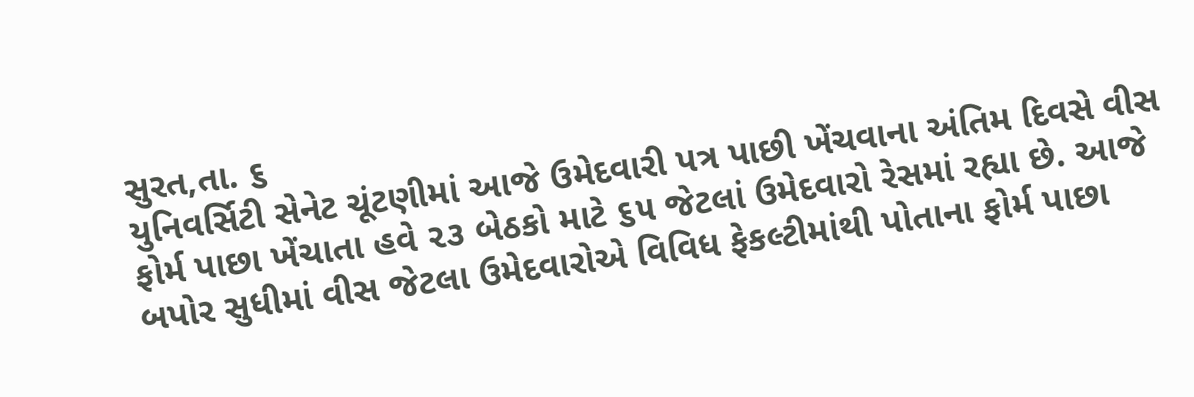સુરત,તા. ૬
યુનિવર્સિટી સેનેટ ચૂંટણીમાં આજે ઉમેદવારી પત્ર પાછી ખેંચવાના અંતિમ દિવસે વીસ ફોર્મ પાછા ખેંચાતા હવે ૨૩ બેઠકો માટે ૬૫ જેટલાં ઉમેદવારો રેસમાં રહ્યા છે. આજે બપોર સુધીમાં વીસ જેટલા ઉમેદવારોએ વિવિધ ફેકલ્ટીમાંથી પોતાના ફોર્મ પાછા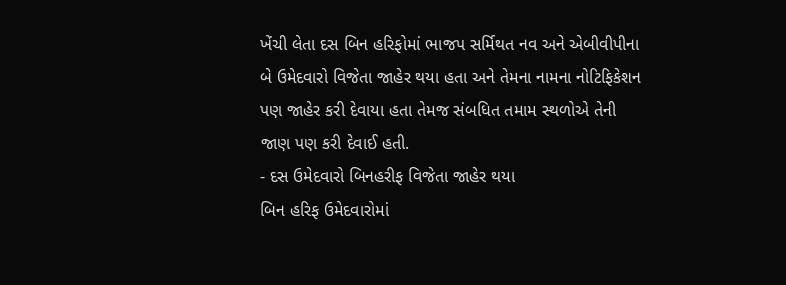ખેંચી લેતા દસ બિન હરિફોમાં ભાજપ સર્મિથત નવ અને એબીવીપીના બે ઉમેદવારો વિજેતા જાહેર થયા હતા અને તેમના નામના નોટિફિકેશન પણ જાહેર કરી દેવાયા હતા તેમજ સંબધિત તમામ સ્થળોએ તેની જાણ પણ કરી દેવાઈ હતી.
- દસ ઉમેદવારો બિનહરીફ વિજેતા જાહેર થયા
બિન હરિફ ઉમેદવારોમાં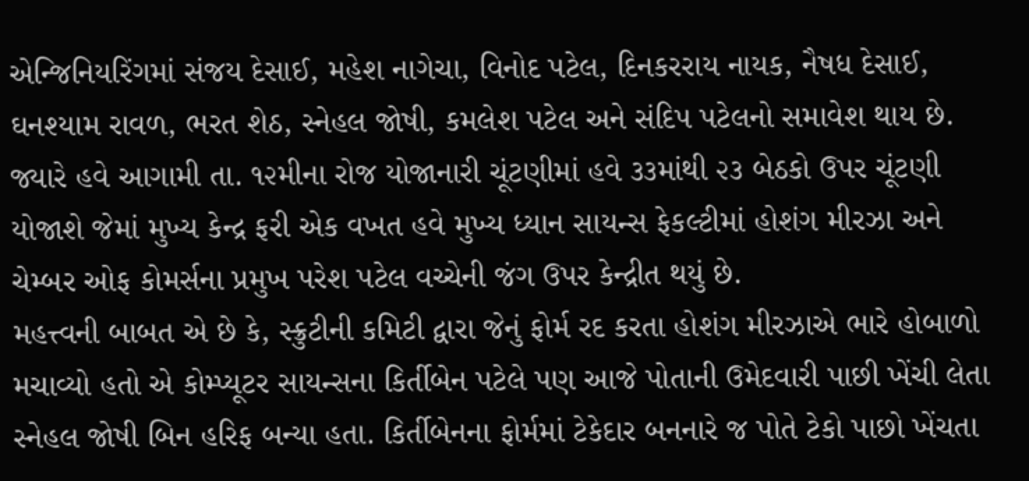એન્જિનિયરિંગમાં સંજય દેસાઈ, મહેશ નાગેચા, વિનોદ પટેલ, દિનકરરાય નાયક, નૈષધ દેસાઈ, ઘનશ્યામ રાવળ, ભરત શેઠ, સ્નેહલ જોષી, કમલેશ પટેલ અને સંદિપ પટેલનો સમાવેશ થાય છે. જ્યારે હવે આગામી તા. ૧૨મીના રોજ યોજાનારી ચૂંટણીમાં હવે ૩૩માંથી ૨૩ બેઠકો ઉપર ચૂંટણી યોજાશે જેમાં મુખ્ય કેન્દ્ર ફરી એક વખત હવે મુખ્ય ધ્યાન સાયન્સ ફેકલ્ટીમાં હોશંગ મીરઝા અને ચેમ્બર ઓફ કોમર્સના પ્રમુખ પરેશ પટેલ વચ્ચેની જંગ ઉપર કેન્દ્રીત થયું છે.
મહત્ત્વની બાબત એ છે કે, સ્ક્રુટીની કમિટી દ્વારા જેનું ફોર્મ રદ કરતા હોશંગ મીરઝાએ ભારે હોબાળો મચાવ્યો હતો એ કોમ્પ્યૂટર સાયન્સના કિર્તીબેન પટેલે પણ આજે પોતાની ઉમેદવારી પાછી ખેંચી લેતા સ્નેહલ જોષી બિન હરિફ બન્યા હતા. કિર્તીબેનના ફોર્મમાં ટેકેદાર બનનારે જ પોતે ટેકો પાછો ખેંચતા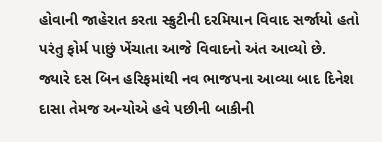હોવાની જાહેરાત કરતા સ્ક્રુટીની દરમિયાન વિવાદ સર્જાયો હતો પરંતુ ફોર્મ પાછું ખેંચાતા આજે વિવાદનો અંત આવ્યો છે.
જ્યારે દસ બિન હરિફમાંથી નવ ભાજપના આવ્યા બાદ દિનેશ દાસા તેમજ અન્યોએ હવે પછીની બાકીની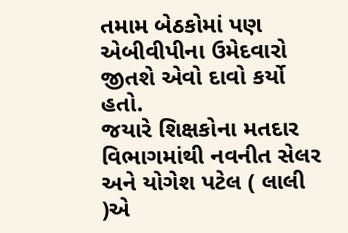તમામ બેઠકોમાં પણ એબીવીપીના ઉમેદવારો જીતશે એવો દાવો કર્યો હતો.
જયારે શિક્ષકોના મતદાર વિભાગમાંથી નવનીત સેલર અને યોગેશ પટેલ ( લાલી )એ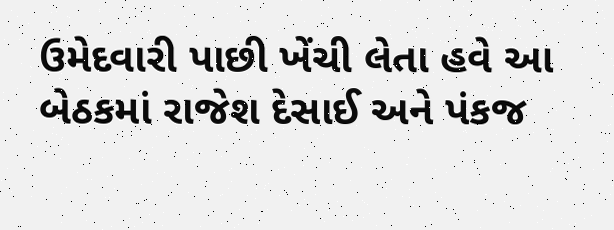ઉમેદવારી પાછી ખેંચી લેતા હવે આ બેઠકમાં રાજેશ દેસાઈ અને પંકજ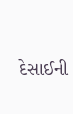દેસાઈની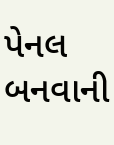પેનલ બનવાની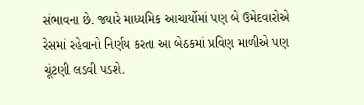સંભાવના છે. જ્યારે માધ્યમિક આચાર્યોમાં પણ બે ઉમેદવારોએ રેસમાં રહેવાનો નિર્ણય કરતા આ બેઠકમાં પ્રવિણ માળીએ પણ ચૂંટણી લડવી પડશે.